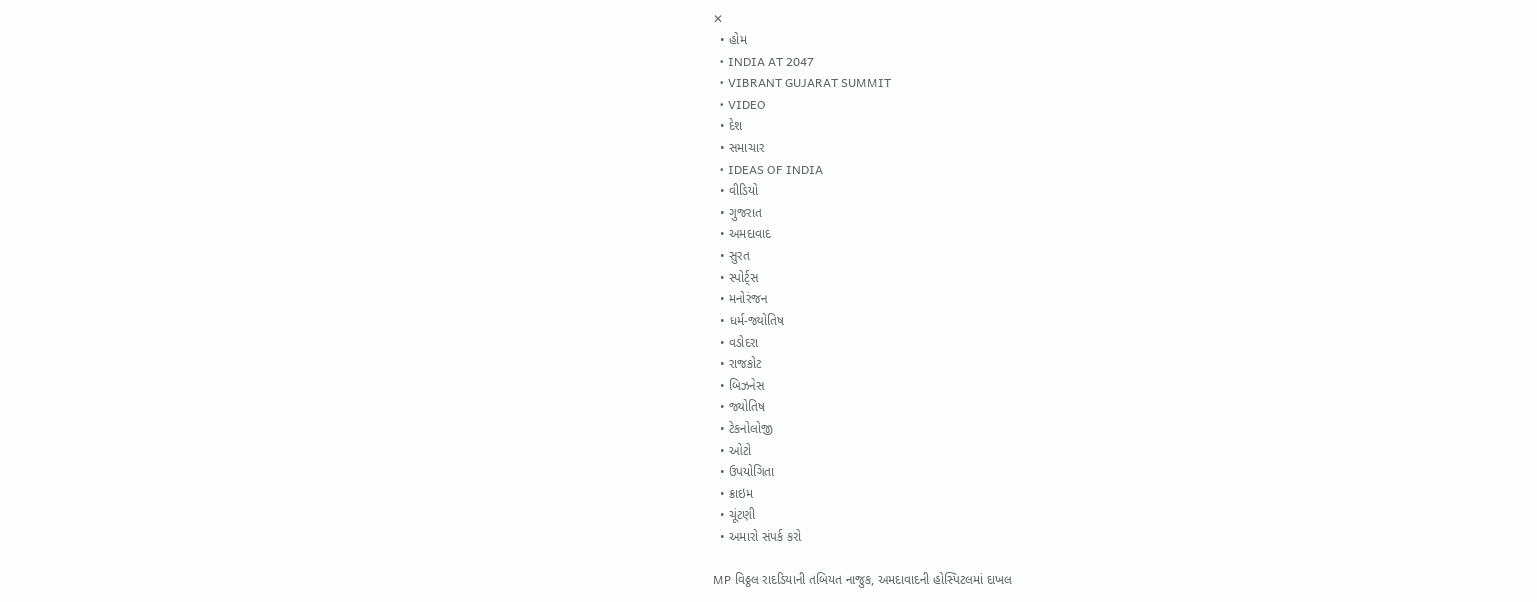✕
  • હોમ
  • INDIA AT 2047
  • VIBRANT GUJARAT SUMMIT
  • VIDEO
  • દેશ
  • સમાચાર
  • IDEAS OF INDIA
  • વીડિયો
  • ગુજરાત
  • અમદાવાદ
  • સુરત
  • સ્પોર્ટ્સ
  • મનોરંજન
  • ધર્મ-જ્યોતિષ
  • વડોદરા
  • રાજકોટ
  • બિઝનેસ
  • જ્યોતિષ
  • ટેકનોલોજી
  • ઓટો
  • ઉપયોગિતા
  • ક્રાઇમ
  • ચૂંટણી
  • અમારો સંપર્ક કરો

MP વિઠ્ઠલ રાદડિયાની તબિયત નાજુક, અમદાવાદની હોસ્પિટલમાં દાખલ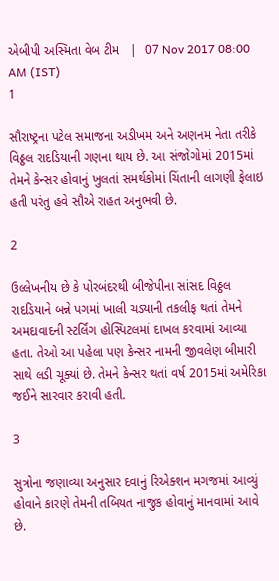એબીપી અસ્મિતા વેબ ટીમ   |  07 Nov 2017 08:00 AM (IST)
1

સૌરાષ્ટ્રના પટેલ સમાજના અડીખમ અને અણનમ નેતા તરીકે વિઠ્ઠલ રાદડિયાની ગણના થાય છે. આ સંજોગોમાં 2015માં તેમને કેન્સર હોવાનું ખુલતાં સમર્થકોમાં ચિંતાની લાગણી ફેલાઇ હતી પરંતુ હવે સૌએ રાહત અનુભવી છે.

2

ઉલ્લેખનીય છે કે પોરબંદરથી બીજેપીના સાંસદ વિઠ્ઠલ રાદડિયાને બન્ને પગમાં ખાલી ચડ્યાની તકલીફ થતાં તેમને અમદાવાદની સ્ટર્લિંગ હોસ્પિટલમાં દાખલ કરવામાં આવ્યા હતા. તેઓ આ પહેલા પણ કેન્સર નામની જીવલેણ બીમારી સાથે લડી ચૂક્યાં છે. તેમને કેન્સર થતાં વર્ષ 2015માં અમેરિકા જઈને સારવાર કરાવી હતી.

3

સુત્રોના જણાવ્યા અનુસાર દવાનું રિએક્શન મગજમાં આવ્યું હોવાને કારણે તેમની તબિયત નાજુક હોવાનું માનવામાં આવે છે.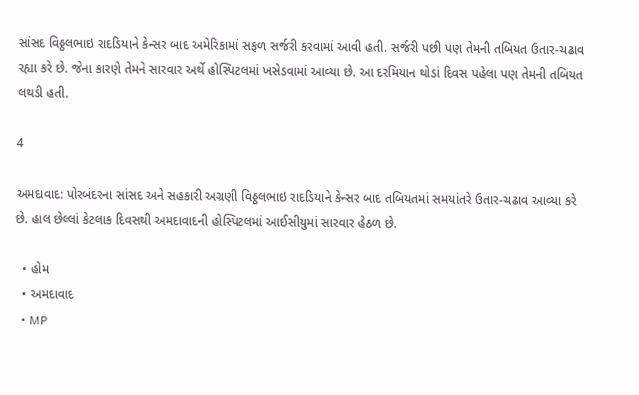સાંસદ વિઠ્ઠલભાઇ રાદડિયાને કેન્સર બાદ અમેરિકામાં સફળ સર્જરી કરવામાં આવી હતી. સર્જરી પછી પણ તેમની તબિયત ઉતાર-ચઢાવ રહ્યા કરે છે. જેના કારણે તેમને સારવાર અર્થે હોસ્પિટલમાં ખસેડવામાં આવ્યા છે. આ દરમિયાન થોડાં દિવસ પહેલા પણ તેમની તબિયત લથડી હતી.

4

અમદાવાદ: પોરબંદરના સાંસદ અને સહકારી અગ્રણી વિઠ્ઠલભાઇ રાદડિયાને કેન્સર બાદ તબિયતમાં સમયાંતરે ઉતાર-ચઢાવ આવ્યા કરે છે. હાલ છેલ્લાં કેટલાક દિવસથી અમદાવાદની હોસ્પિટલમાં આઈસીયુમાં સારવાર હેઠળ છે.

  • હોમ
  • અમદાવાદ
  • MP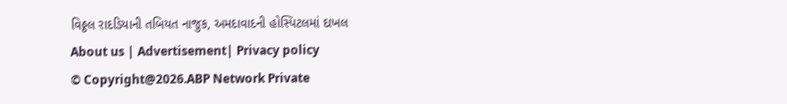વિઠ્ઠલ રાદડિયાની તબિયત નાજુક, અમદાવાદની હોસ્પિટલમાં દાખલ
About us | Advertisement| Privacy policy
© Copyright@2026.ABP Network Private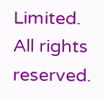Limited. All rights reserved.